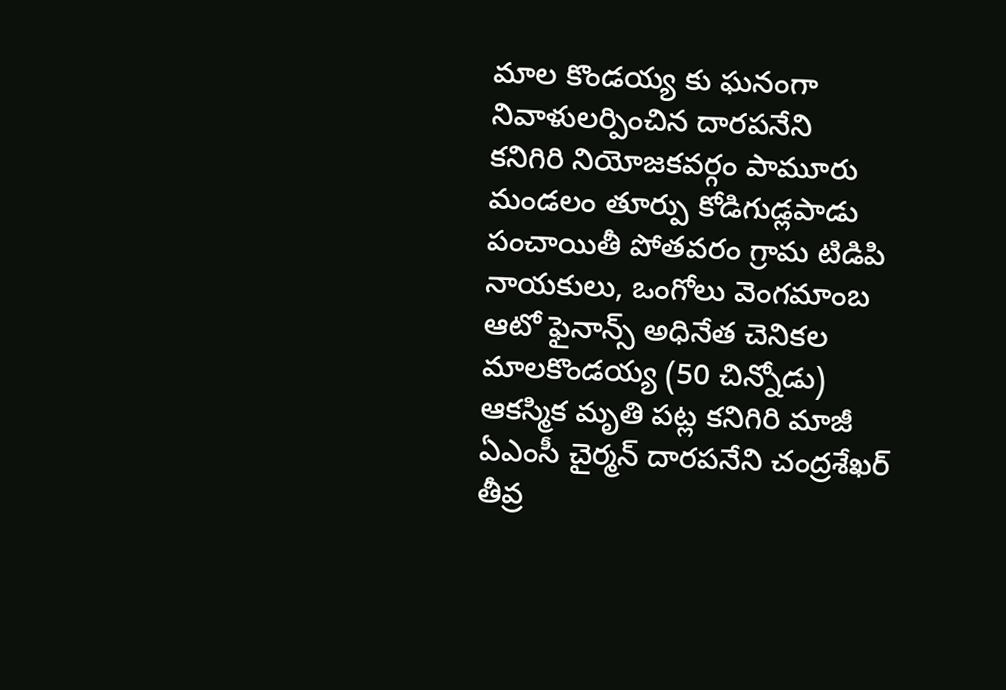మాల కొండయ్య కు ఘనంగా నివాళులర్పించిన దారపనేని
కనిగిరి నియోజకవర్గం పామూరు మండలం తూర్పు కోడిగుడ్లపాడు పంచాయితీ పోతవరం గ్రామ టిడిపి నాయకులు, ఒంగోలు వెంగమాంబ ఆటో ఫైనాన్స్ అధినేత చెనికల మాలకొండయ్య (50 చిన్నోడు) ఆకస్మిక మృతి పట్ల కనిగిరి మాజీ ఏఎంసీ చైర్మన్ దారపనేని చంద్రశేఖర్ తీవ్ర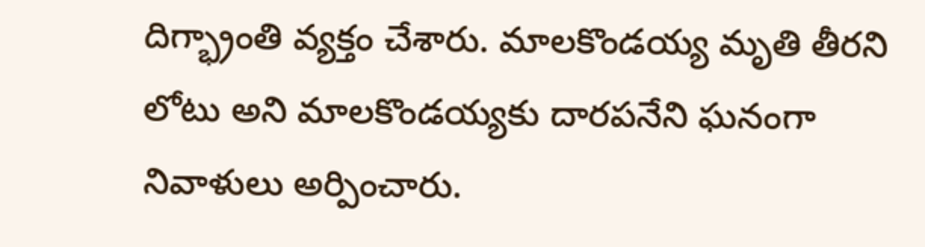దిగ్భ్రాంతి వ్యక్తం చేశారు. మాలకొండయ్య మృతి తీరని లోటు అని మాలకొండయ్యకు దారపనేని ఘనంగా నివాళులు అర్పించారు.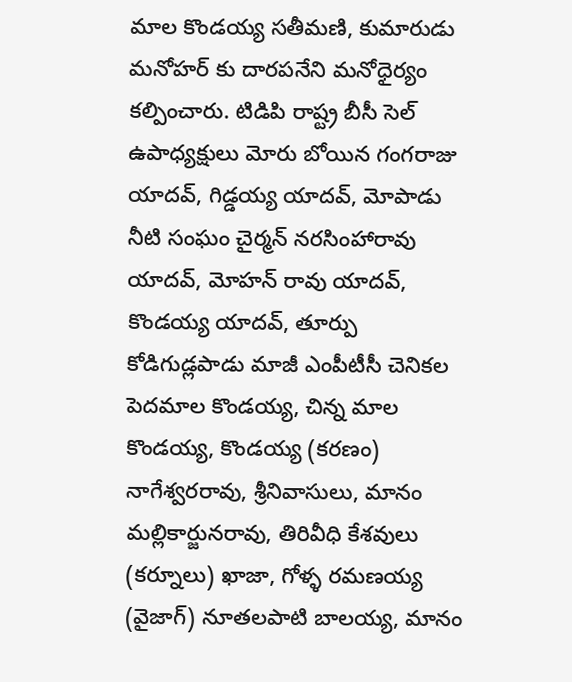మాల కొండయ్య సతీమణి, కుమారుడు మనోహర్ కు దారపనేని మనోధైర్యం కల్పించారు. టిడిపి రాష్ట్ర బీసీ సెల్ ఉపాధ్యక్షులు మోరు బోయిన గంగరాజు యాదవ్, గిడ్డయ్య యాదవ్, మోపాడు నీటి సంఘం చైర్మన్ నరసింహారావు యాదవ్, మోహన్ రావు యాదవ్, కొండయ్య యాదవ్, తూర్పు కోడిగుడ్లపాడు మాజీ ఎంపీటీసీ చెనికల పెదమాల కొండయ్య, చిన్న మాల కొండయ్య, కొండయ్య (కరణం) నాగేశ్వరరావు, శ్రీనివాసులు, మానం మల్లికార్జునరావు, తిరివీధి కేశవులు (కర్నూలు) ఖాజా, గోళ్ళ రమణయ్య (వైజాగ్) నూతలపాటి బాలయ్య, మానం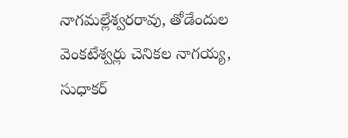నాగమల్లేశ్వరరావు, తోడేందుల వెంకటేశ్వర్లు చెనికల నాగయ్య, సుధాకర్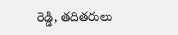రెడ్డి, తదితరులు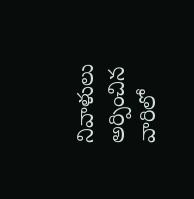నివాళులు అర్పించిన వారిలో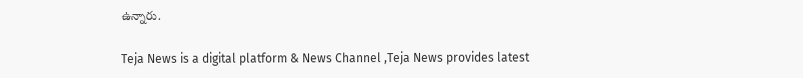ఉన్నారు.

Teja News is a digital platform & News Channel ,Teja News provides latest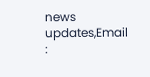news updates,Email :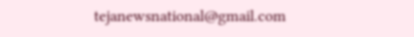tejanewsnational@gmail.com